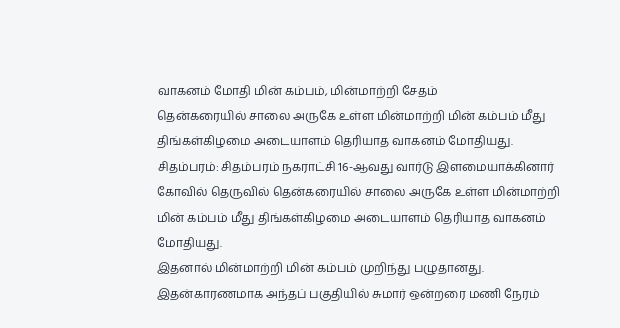வாகனம் மோதி மின் கம்பம், மின்மாற்றி சேதம்
தென்கரையில் சாலை அருகே உள்ள மின்மாற்றி மின் கம்பம் மீது திங்கள்கிழமை அடையாளம் தெரியாத வாகனம் மோதியது.
சிதம்பரம்: சிதம்பரம் நகராட்சி 16-ஆவது வார்டு இளமையாக்கினார் கோவில் தெருவில் தென்கரையில் சாலை அருகே உள்ள மின்மாற்றி மின் கம்பம் மீது திங்கள்கிழமை அடையாளம் தெரியாத வாகனம் மோதியது.
இதனால் மின்மாற்றி மின் கம்பம் முறிந்து பழுதானது. இதன்காரணமாக அந்தப் பகுதியில் சுமார் ஒன்றரை மணி நேரம்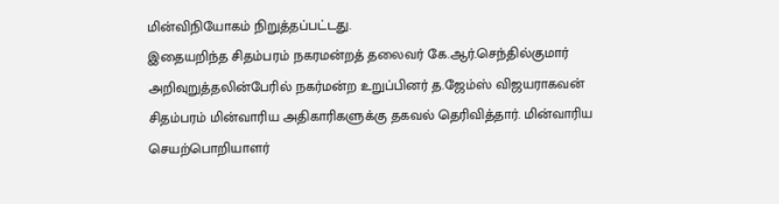மின்விநியோகம் நிறுத்தப்பட்டது.
இதையறிந்த சிதம்பரம் நகரமன்றத் தலைவர் கே.ஆர்.செந்தில்குமார் அறிவுறுத்தலின்பேரில் நகர்மன்ற உறுப்பினர் த.ஜேம்ஸ் விஜயராகவன் சிதம்பரம் மின்வாரிய அதிகாரிகளுக்கு தகவல் தெரிவித்தார். மின்வாரிய செயற்பொறியாளர்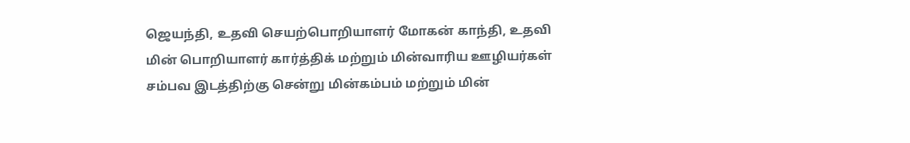ஜெயந்தி, உதவி செயற்பொறியாளர் மோகன் காந்தி, உதவி மின் பொறியாளர் கார்த்திக் மற்றும் மின்வாரிய ஊழியர்கள் சம்பவ இடத்திற்கு சென்று மின்கம்பம் மற்றும் மின்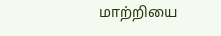மாற்றியை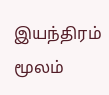இயந்திரம் மூலம்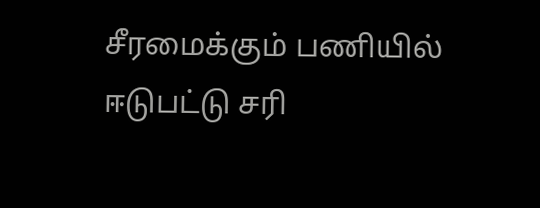சீரமைக்கும் பணியில் ஈடுபட்டு சரி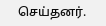செய்தனர்.